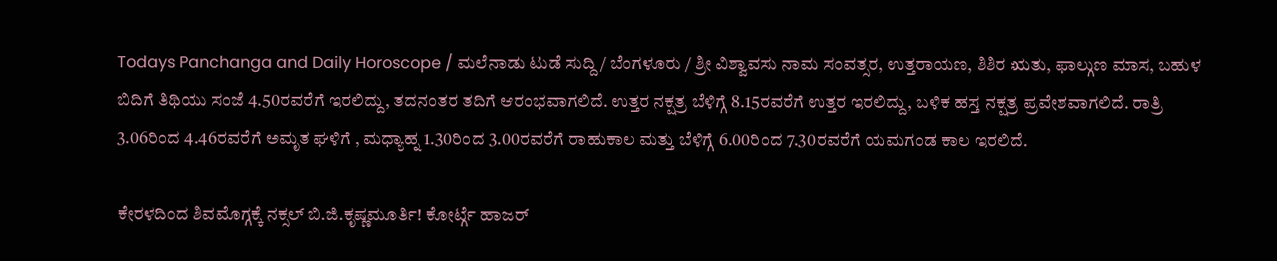Todays Panchanga and Daily Horoscope / ಮಲೆನಾಡು ಟುಡೆ ಸುದ್ದಿ / ಬೆಂಗಳೂರು / ಶ್ರೀ ವಿಶ್ವಾವಸು ನಾಮ ಸಂವತ್ಸರ, ಉತ್ತರಾಯಣ, ಶಿಶಿರ ಋತು, ಫಾಲ್ಗುಣ ಮಾಸ, ಬಹುಳ ಬಿದಿಗೆ ತಿಥಿಯು ಸಂಜೆ 4.50ರವರೆಗೆ ಇರಲಿದ್ದು, ತದನಂತರ ತದಿಗೆ ಆರಂಭವಾಗಲಿದೆ. ಉತ್ತರ ನಕ್ಷತ್ರ ಬೆಳಿಗ್ಗೆ 8.15ರವರೆಗೆ ಉತ್ತರ ಇರಲಿದ್ದು, ಬಳಿಕ ಹಸ್ತ ನಕ್ಷತ್ರ ಪ್ರವೇಶವಾಗಲಿದೆ. ರಾತ್ರಿ 3.06ರಿಂದ 4.46ರವರೆಗೆ ಅಮೃತ ಘಳಿಗೆ , ಮಧ್ಯಾಹ್ನ 1.30ರಿಂದ 3.00ರವರೆಗೆ ರಾಹುಕಾಲ ಮತ್ತು ಬೆಳಿಗ್ಗೆ 6.00ರಿಂದ 7.30ರವರೆಗೆ ಯಮಗಂಡ ಕಾಲ ಇರಲಿದೆ.

ಕೇರಳದಿಂದ ಶಿವಮೊಗ್ಗಕ್ಕೆ ನಕ್ಸಲ್ ಬಿ.ಜಿ.ಕೃಷ್ಣಮೂರ್ತಿ! ಕೋರ್ಟ್ಗೆ ಹಾಜರ್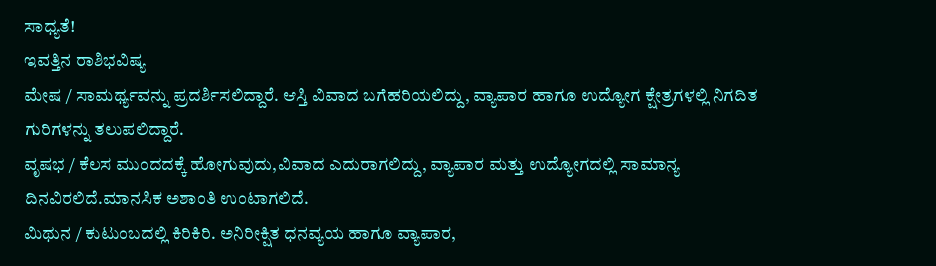ಸಾಧ್ಯತೆ!
ಇವತ್ತಿನ ರಾಶಿಭವಿಷ್ಯ
ಮೇಷ / ಸಾಮರ್ಥ್ಯವನ್ನು ಪ್ರದರ್ಶಿಸಲಿದ್ದಾರೆ. ಆಸ್ತಿ ವಿವಾದ ಬಗೆಹರಿಯಲಿದ್ದು, ವ್ಯಾಪಾರ ಹಾಗೂ ಉದ್ಯೋಗ ಕ್ಷೇತ್ರಗಳಲ್ಲಿ ನಿಗದಿತ ಗುರಿಗಳನ್ನು ತಲುಪಲಿದ್ದಾರೆ.
ವೃಷಭ / ಕೆಲಸ ಮುಂದದಕ್ಕೆ ಹೋಗುವುದು,ವಿವಾದ ಎದುರಾಗಲಿದ್ದು, ವ್ಯಾಪಾರ ಮತ್ತು ಉದ್ಯೋಗದಲ್ಲಿ ಸಾಮಾನ್ಯ ದಿನವಿರಲಿದೆ.ಮಾನಸಿಕ ಅಶಾಂತಿ ಉಂಟಾಗಲಿದೆ.
ಮಿಥುನ / ಕುಟುಂಬದಲ್ಲಿ ಕಿರಿಕಿರಿ. ಅನಿರೀಕ್ಷಿತ ಧನವ್ಯಯ ಹಾಗೂ ವ್ಯಾಪಾರ,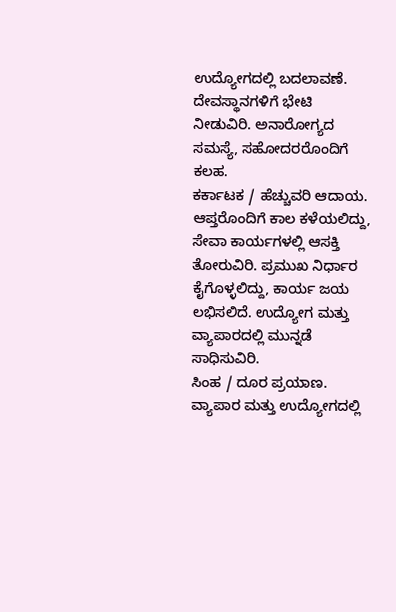ಉದ್ಯೋಗದಲ್ಲಿ ಬದಲಾವಣೆ. ದೇವಸ್ಥಾನಗಳಿಗೆ ಭೇಟಿ ನೀಡುವಿರಿ. ಅನಾರೋಗ್ಯದ ಸಮಸ್ಯೆ, ಸಹೋದರರೊಂದಿಗೆ ಕಲಹ.
ಕರ್ಕಾಟಕ / ಹೆಚ್ಚುವರಿ ಆದಾಯ. ಆಪ್ತರೊಂದಿಗೆ ಕಾಲ ಕಳೆಯಲಿದ್ದು, ಸೇವಾ ಕಾರ್ಯಗಳಲ್ಲಿ ಆಸಕ್ತಿ ತೋರುವಿರಿ. ಪ್ರಮುಖ ನಿರ್ಧಾರ ಕೈಗೊಳ್ಳಲಿದ್ದು, ಕಾರ್ಯ ಜಯ ಲಭಿಸಲಿದೆ. ಉದ್ಯೋಗ ಮತ್ತು ವ್ಯಾಪಾರದಲ್ಲಿ ಮುನ್ನಡೆ ಸಾಧಿಸುವಿರಿ.
ಸಿಂಹ / ದೂರ ಪ್ರಯಾಣ. ವ್ಯಾಪಾರ ಮತ್ತು ಉದ್ಯೋಗದಲ್ಲಿ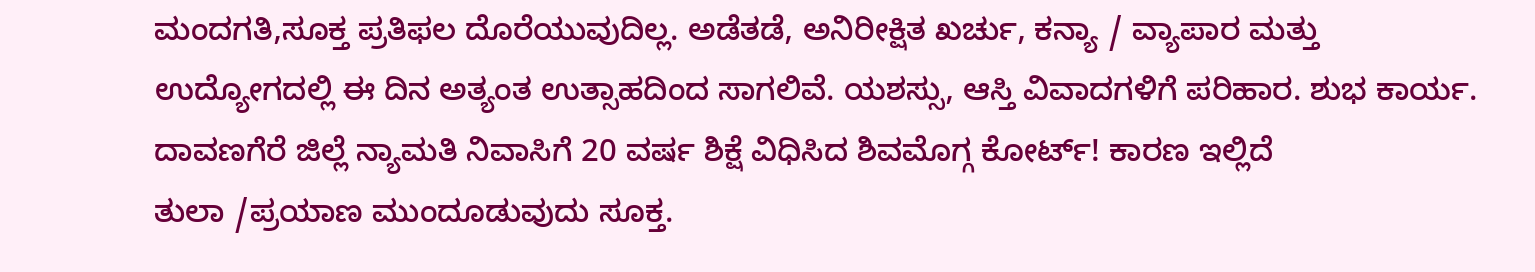ಮಂದಗತಿ,ಸೂಕ್ತ ಪ್ರತಿಫಲ ದೊರೆಯುವುದಿಲ್ಲ. ಅಡೆತಡೆ, ಅನಿರೀಕ್ಷಿತ ಖರ್ಚು, ಕನ್ಯಾ / ವ್ಯಾಪಾರ ಮತ್ತು ಉದ್ಯೋಗದಲ್ಲಿ ಈ ದಿನ ಅತ್ಯಂತ ಉತ್ಸಾಹದಿಂದ ಸಾಗಲಿವೆ. ಯಶಸ್ಸು, ಆಸ್ತಿ ವಿವಾದಗಳಿಗೆ ಪರಿಹಾರ. ಶುಭ ಕಾರ್ಯ.
ದಾವಣಗೆರೆ ಜಿಲ್ಲೆ ನ್ಯಾಮತಿ ನಿವಾಸಿಗೆ 20 ವರ್ಷ ಶಿಕ್ಷೆ ವಿಧಿಸಿದ ಶಿವಮೊಗ್ಗ ಕೋರ್ಟ್! ಕಾರಣ ಇಲ್ಲಿದೆ
ತುಲಾ /ಪ್ರಯಾಣ ಮುಂದೂಡುವುದು ಸೂಕ್ತ.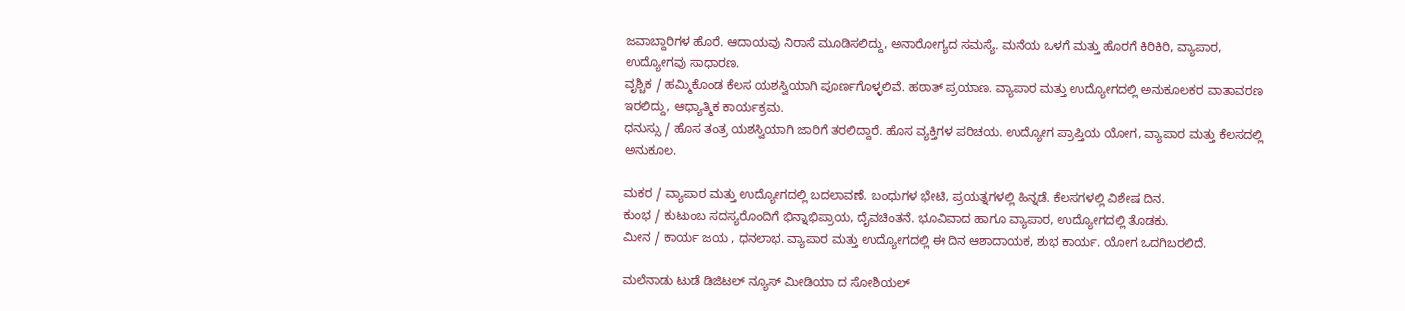ಜವಾಬ್ದಾರಿಗಳ ಹೊರೆ. ಆದಾಯವು ನಿರಾಸೆ ಮೂಡಿಸಲಿದ್ದು, ಅನಾರೋಗ್ಯದ ಸಮಸ್ಯೆ. ಮನೆಯ ಒಳಗೆ ಮತ್ತು ಹೊರಗೆ ಕಿರಿಕಿರಿ, ವ್ಯಾಪಾರ, ಉದ್ಯೋಗವು ಸಾಧಾರಣ.
ವೃಶ್ಚಿಕ / ಹಮ್ಮಿಕೊಂಡ ಕೆಲಸ ಯಶಸ್ವಿಯಾಗಿ ಪೂರ್ಣಗೊಳ್ಳಲಿವೆ. ಹಠಾತ್ ಪ್ರಯಾಣ. ವ್ಯಾಪಾರ ಮತ್ತು ಉದ್ಯೋಗದಲ್ಲಿ ಅನುಕೂಲಕರ ವಾತಾವರಣ ಇರಲಿದ್ದು, ಆಧ್ಯಾತ್ಮಿಕ ಕಾರ್ಯಕ್ರಮ.
ಧನುಸ್ಸು / ಹೊಸ ತಂತ್ರ ಯಶಸ್ವಿಯಾಗಿ ಜಾರಿಗೆ ತರಲಿದ್ದಾರೆ. ಹೊಸ ವ್ಯಕ್ತಿಗಳ ಪರಿಚಯ. ಉದ್ಯೋಗ ಪ್ರಾಪ್ತಿಯ ಯೋಗ, ವ್ಯಾಪಾರ ಮತ್ತು ಕೆಲಸದಲ್ಲಿ ಅನುಕೂಲ.

ಮಕರ / ವ್ಯಾಪಾರ ಮತ್ತು ಉದ್ಯೋಗದಲ್ಲಿ ಬದಲಾವಣೆ. ಬಂಧುಗಳ ಭೇಟಿ, ಪ್ರಯತ್ನಗಳಲ್ಲಿ ಹಿನ್ನಡೆ. ಕೆಲಸಗಳಲ್ಲಿ ವಿಶೇಷ ದಿನ.
ಕುಂಭ / ಕುಟುಂಬ ಸದಸ್ಯರೊಂದಿಗೆ ಭಿನ್ನಾಭಿಪ್ರಾಯ, ದೈವಚಿಂತನೆ. ಭೂವಿವಾದ ಹಾಗೂ ವ್ಯಾಪಾರ, ಉದ್ಯೋಗದಲ್ಲಿ ತೊಡಕು.
ಮೀನ / ಕಾರ್ಯ ಜಯ , ಧನಲಾಭ. ವ್ಯಾಪಾರ ಮತ್ತು ಉದ್ಯೋಗದಲ್ಲಿ ಈ ದಿನ ಆಶಾದಾಯಕ, ಶುಭ ಕಾರ್ಯ. ಯೋಗ ಒದಗಿಬರಲಿದೆ.

ಮಲೆನಾಡು ಟುಡೆ ಡಿಜಿಟಲ್ ನ್ಯೂಸ್ ಮೀಡಿಯಾ ದ ಸೋಶಿಯಲ್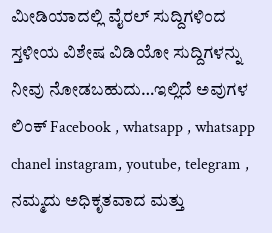ಮೀಡಿಯಾದಲ್ಲಿ ವೈರಲ್ ಸುದ್ದಿಗಳಿಂದ ಸ್ತಳೀಯ ವಿಶೇಷ ವಿಡಿಯೋ ಸುದ್ದಿಗಳನ್ನು ನೀವು ನೋಡಬಹುದು…ಇಲ್ಲಿದೆ ಅವುಗಳ ಲಿಂಕ್ Facebook , whatsapp , whatsapp chanel instagram, youtube, telegram , ನಮ್ಮದು ಅಧಿಕೃತವಾದ ಮತ್ತು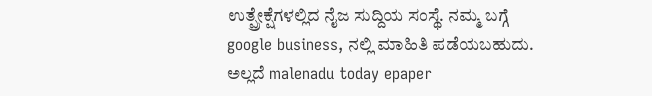ಉತ್ಪ್ರೇಕ್ಷೆಗಳಲ್ಲಿದ ನೈಜ ಸುದ್ದಿಯ ಸಂಸ್ಥೆ. ನಮ್ಮ ಬಗ್ಗೆ google business, ನಲ್ಲಿ ಮಾಹಿತಿ ಪಡೆಯಬಹುದು. ಅಲ್ಲದೆ malenadu today epaper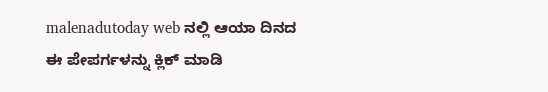malenadutoday web ನಲ್ಲಿ ಆಯಾ ದಿನದ ಈ ಪೇಪರ್ಗಳನ್ನು ಕ್ಲಿಕ್ ಮಾಡಿ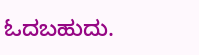ಓದಬಹುದು.